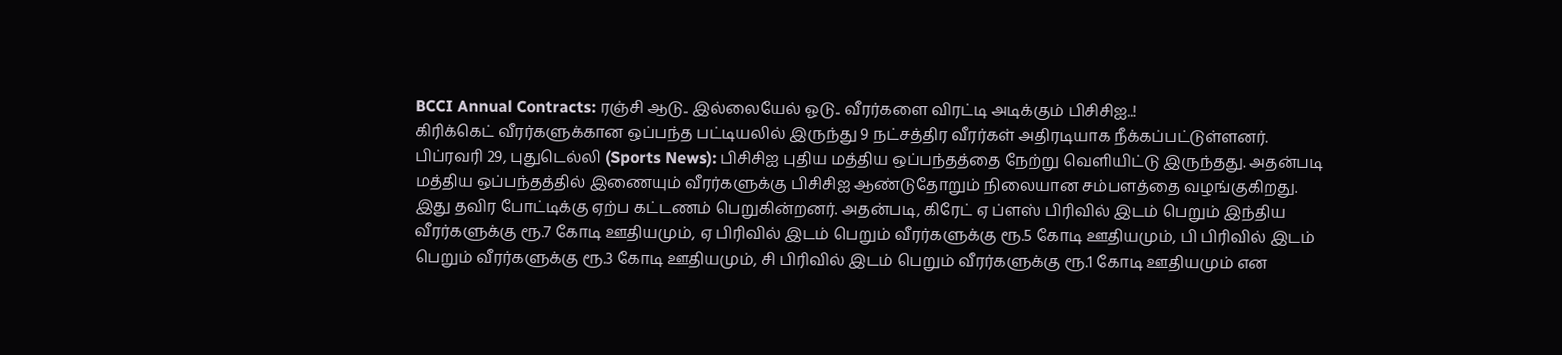BCCI Annual Contracts: ரஞ்சி ஆடு.. இல்லையேல் ஓடு.. வீரர்களை விரட்டி அடிக்கும் பிசிசிஐ..!
கிரிக்கெட் வீரர்களுக்கான ஒப்பந்த பட்டியலில் இருந்து 9 நட்சத்திர வீரர்கள் அதிரடியாக நீக்கப்பட்டுள்ளனர்.
பிப்ரவரி 29, புதுடெல்லி (Sports News): பிசிசிஐ புதிய மத்திய ஒப்பந்தத்தை நேற்று வெளியிட்டு இருந்தது. அதன்படி மத்திய ஒப்பந்தத்தில் இணையும் வீரர்களுக்கு பிசிசிஐ ஆண்டுதோறும் நிலையான சம்பளத்தை வழங்குகிறது. இது தவிர போட்டிக்கு ஏற்ப கட்டணம் பெறுகின்றனர். அதன்படி, கிரேட் ஏ ப்ளஸ் பிரிவில் இடம் பெறும் இந்திய வீரர்களுக்கு ரூ.7 கோடி ஊதியமும், ஏ பிரிவில் இடம் பெறும் வீரர்களுக்கு ரூ.5 கோடி ஊதியமும், பி பிரிவில் இடம் பெறும் வீரர்களுக்கு ரூ.3 கோடி ஊதியமும், சி பிரிவில் இடம் பெறும் வீரர்களுக்கு ரூ.1 கோடி ஊதியமும் என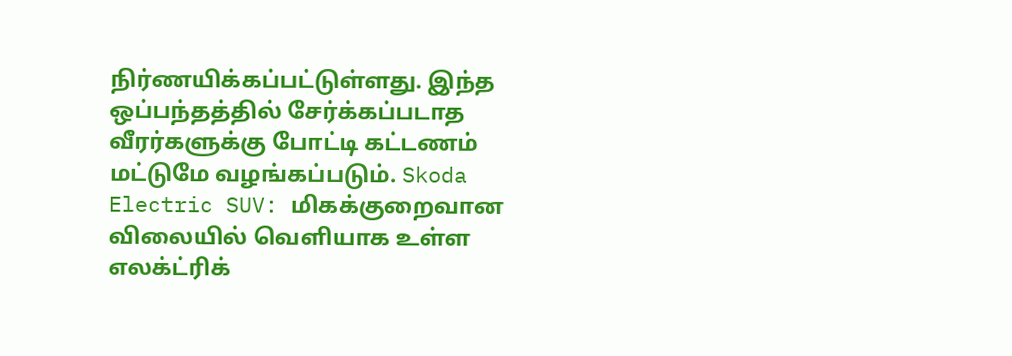நிர்ணயிக்கப்பட்டுள்ளது. இந்த ஒப்பந்தத்தில் சேர்க்கப்படாத வீரர்களுக்கு போட்டி கட்டணம் மட்டுமே வழங்கப்படும். Skoda Electric SUV: மிகக்குறைவான விலையில் வெளியாக உள்ள எலக்ட்ரிக்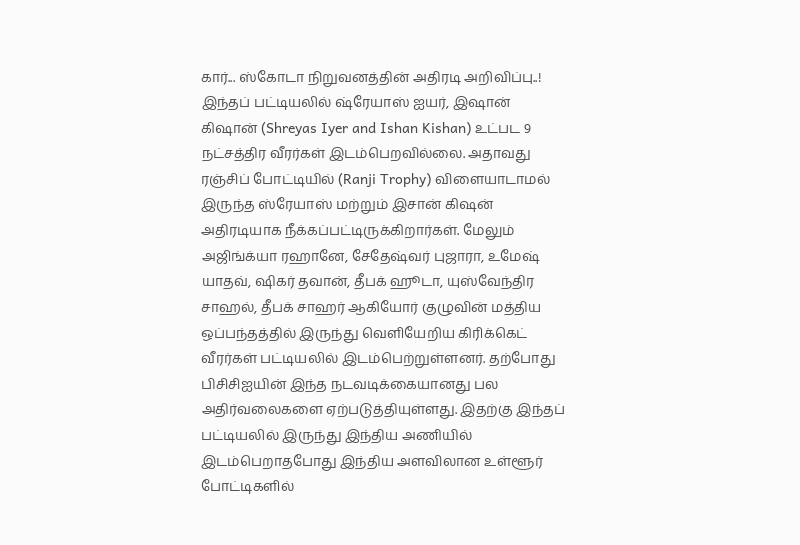கார்... ஸ்கோடா நிறுவனத்தின் அதிரடி அறிவிப்பு..!
இந்தப் பட்டியலில் ஷ்ரேயாஸ் ஐயர், இஷான் கிஷான் (Shreyas Iyer and Ishan Kishan) உட்பட 9 நட்சத்திர வீரர்கள் இடம்பெறவில்லை. அதாவது ரஞ்சிப் போட்டியில் (Ranji Trophy) விளையாடாமல் இருந்த ஸ்ரேயாஸ் மற்றும் இசான் கிஷன் அதிரடியாக நீக்கப்பட்டிருக்கிறார்கள். மேலும் அஜிங்க்யா ரஹானே, சேதேஷ்வர் புஜாரா, உமேஷ் யாதவ், ஷிகர் தவான், தீபக் ஹூடா, யுஸ்வேந்திர சாஹல், தீபக் சாஹர் ஆகியோர் குழுவின் மத்திய ஒப்பந்தத்தில் இருந்து வெளியேறிய கிரிக்கெட் வீரர்கள் பட்டியலில் இடம்பெற்றுள்ளனர். தற்போது பிசிசிஐயின் இந்த நடவடிக்கையானது பல அதிர்வலைகளை ஏற்படுத்தியுள்ளது. இதற்கு இந்தப் பட்டியலில் இருந்து இந்திய அணியில் இடம்பெறாதபோது இந்திய அளவிலான உள்ளூர் போட்டிகளில்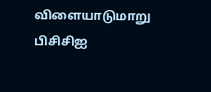விளையாடுமாறு பிசிசிஐ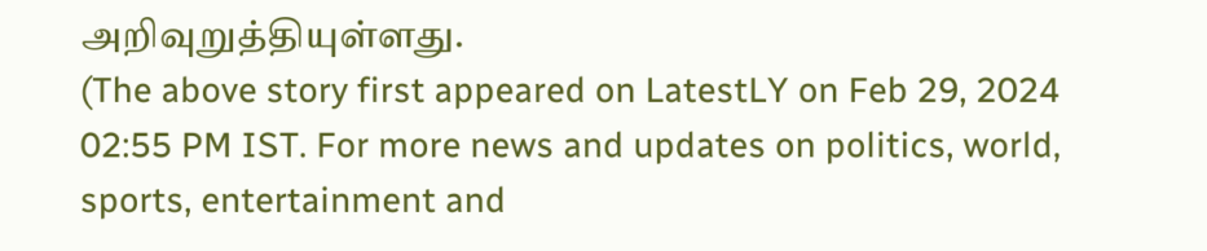அறிவுறுத்தியுள்ளது.
(The above story first appeared on LatestLY on Feb 29, 2024 02:55 PM IST. For more news and updates on politics, world, sports, entertainment and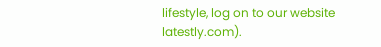lifestyle, log on to our website latestly.com).